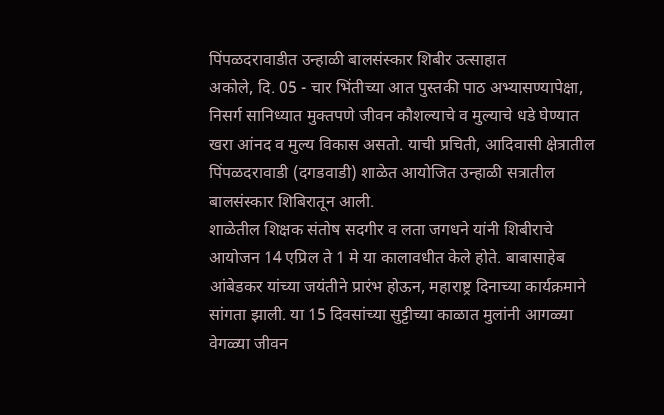पिंपळदरावाडीत उन्हाळी बालसंस्कार शिबीर उत्साहात
अकोले, दि. 05 - चार भिंतीच्या आत पुस्तकी पाठ अभ्यासण्यापेक्षा, निसर्ग सानिध्यात मुक्तपणे जीवन कौशल्याचे व मुल्याचे धडे घेण्यात खरा आंनद व मुल्य विकास असतो. याची प्रचिती, आदिवासी क्षेत्रातील पिंपळदरावाडी (दगडवाडी) शाळेत आयोजित उन्हाळी सत्रातील बालसंस्कार शिबिरातून आली.
शाळेतील शिक्षक संतोष सदगीर व लता जगधने यांनी शिबीराचे आयोजन 14 एप्रिल ते 1 मे या कालावधीत केले होते. बाबासाहेब आंबेडकर यांच्या जयंतीने प्रारंभ होऊन, महाराष्ट्र दिनाच्या कार्यक्रमाने सांगता झाली. या 15 दिवसांच्या सुट्टीच्या काळात मुलांनी आगळ्या वेगळ्या जीवन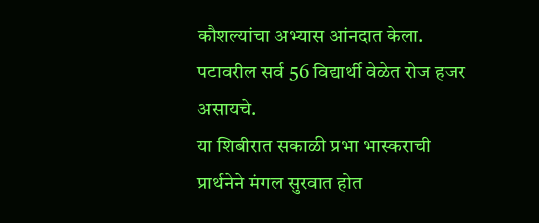कौशल्यांचा अभ्यास आंनदात केला. पटावरील सर्व 56 विद्यार्थी वेळेत रोज हजर असायचे.
या शिबीरात सकाळी प्रभा भास्कराची प्रार्थनेने मंगल सुरवात होत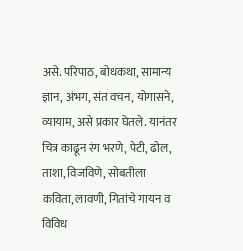असे. परिपाठ, बोधकथा, सामान्य ज्ञान, अंभग, संत वचन, योगासने, व्यायाम, असे प्रकार घेतले. यानंतर चित्र काढून रंग भरणे, पेटी, ढोल, ताशा, विजविणे, सोबतीला कविता, लावणी, गितांचे गायन व विविध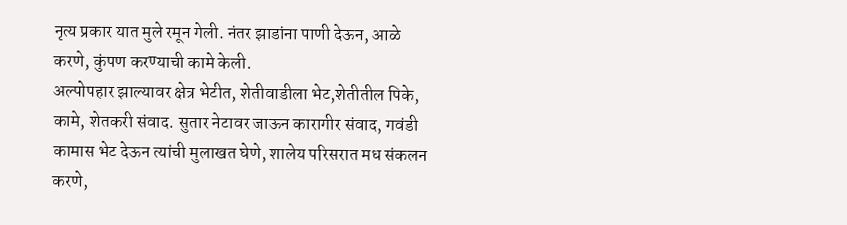नृत्य प्रकार यात मुले रमून गेली. नंतर झाडांना पाणी देऊन, आळे करणे, कुंपण करण्याची कामे केली.
अल्पोपहार झाल्यावर क्षेत्र भेटीत, शेतीवाडीला भेट,शेतीतील पिके, कामे, शेतकरी संवाद. सुतार नेटावर जाऊन कारागीर संवाद, गवंडी कामास भेट देऊन त्यांची मुलाखत घेणे, शालेय परिसरात मध संकलन करणे,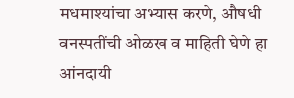मधमाश्यांचा अभ्यास करणे, औषधी वनस्पतींची ओळख व माहिती घेणे हा आंनदायी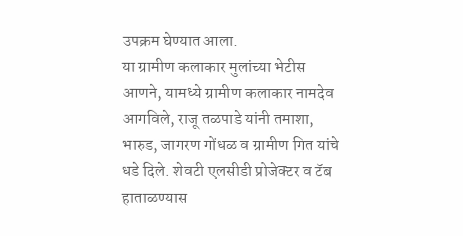उपक्रम घेण्यात आला.
या ग्रामीण कलाकार मुलांच्या भेटीस आणने, यामध्ये ग्रामीण कलाकार नामदेव आगविले, राजू तळपाडे यांनी तमाशा, भारुड, जागरण गोंधळ व ग्रामीण गित यांचे धडे दिले. शेवटी एलसीडी प्रोजेक्टर व टॅब हाताळण्यास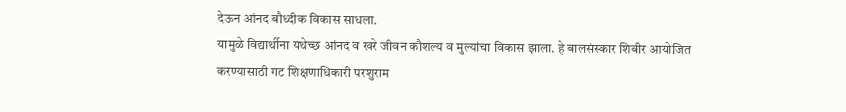देऊन आंनद बौध्दीक विकास साधला.
यामुळे विद्यार्थीना यथेच्छ आंनद व खरे जीवन कौशल्य व मुल्यांचा विकास झाला. हे बालसंस्कार शिबीर आयोजित करण्यासाठी गट शिक्षणाधिकारी परशुराम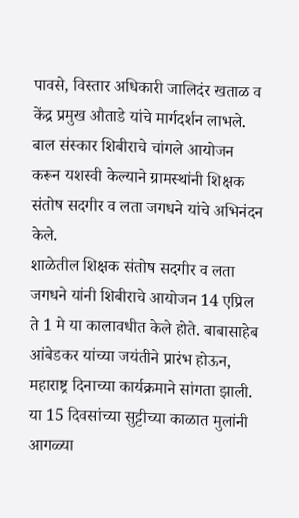पावसे, विस्तार अधिकारी जालिदंर खताळ व केंद्र प्रमुख औताडे यांचे मार्गदर्शन लाभले. बाल संस्कार शिबीराचे चांगले आयोजन करून यशस्वी केल्याने ग्रामस्थांनी शिक्षक संतोष सदगीर व लता जगधने यांचे अभिनंदन केले.
शाळेतील शिक्षक संतोष सदगीर व लता जगधने यांनी शिबीराचे आयोजन 14 एप्रिल ते 1 मे या कालावधीत केले होते. बाबासाहेब आंबेडकर यांच्या जयंतीने प्रारंभ होऊन, महाराष्ट्र दिनाच्या कार्यक्रमाने सांगता झाली. या 15 दिवसांच्या सुट्टीच्या काळात मुलांनी आगळ्या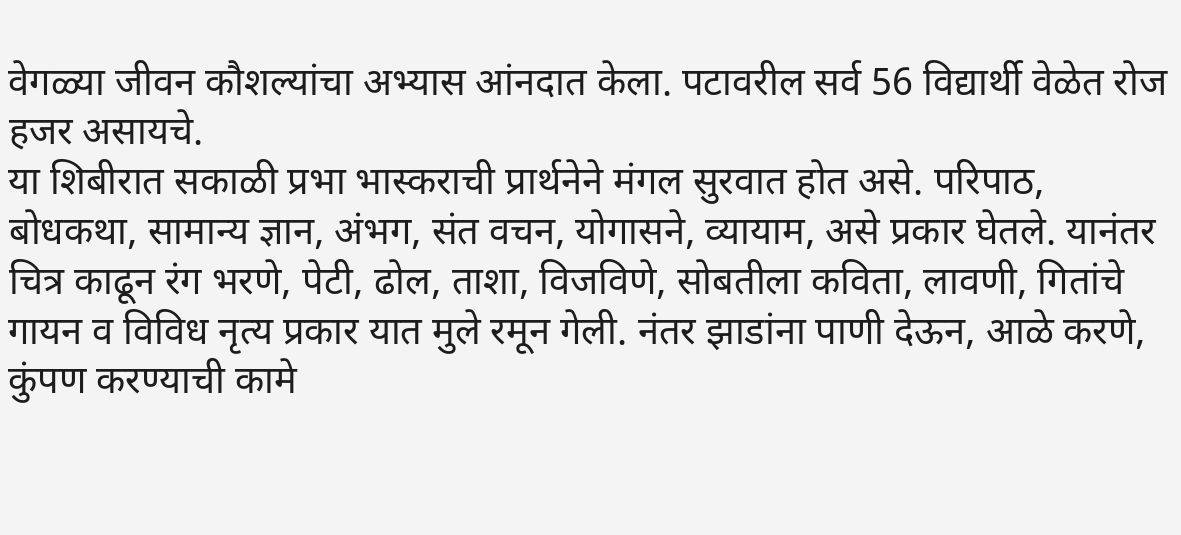वेगळ्या जीवन कौशल्यांचा अभ्यास आंनदात केला. पटावरील सर्व 56 विद्यार्थी वेळेत रोज हजर असायचे.
या शिबीरात सकाळी प्रभा भास्कराची प्रार्थनेने मंगल सुरवात होत असे. परिपाठ, बोधकथा, सामान्य ज्ञान, अंभग, संत वचन, योगासने, व्यायाम, असे प्रकार घेतले. यानंतर चित्र काढून रंग भरणे, पेटी, ढोल, ताशा, विजविणे, सोबतीला कविता, लावणी, गितांचे गायन व विविध नृत्य प्रकार यात मुले रमून गेली. नंतर झाडांना पाणी देऊन, आळे करणे, कुंपण करण्याची कामे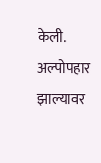केली.
अल्पोपहार झाल्यावर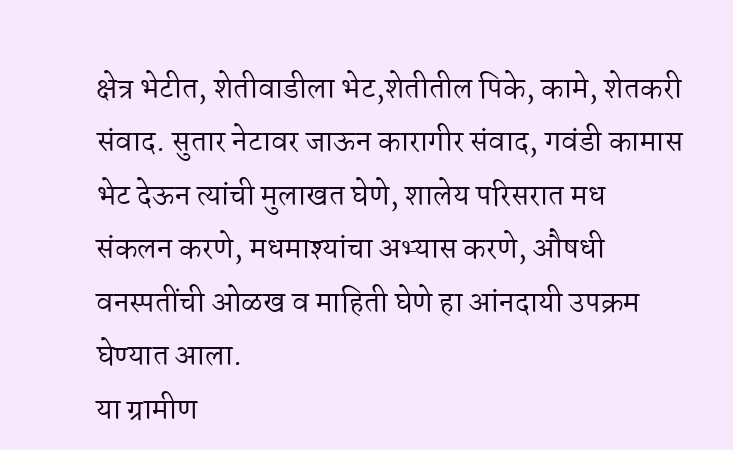क्षेत्र भेटीत, शेतीवाडीला भेट,शेतीतील पिके, कामे, शेतकरी संवाद. सुतार नेटावर जाऊन कारागीर संवाद, गवंडी कामास भेट देऊन त्यांची मुलाखत घेणे, शालेय परिसरात मध संकलन करणे, मधमाश्यांचा अभ्यास करणे, औषधी वनस्पतींची ओळख व माहिती घेणे हा आंनदायी उपक्रम घेण्यात आला.
या ग्रामीण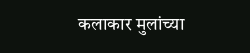कलाकार मुलांच्या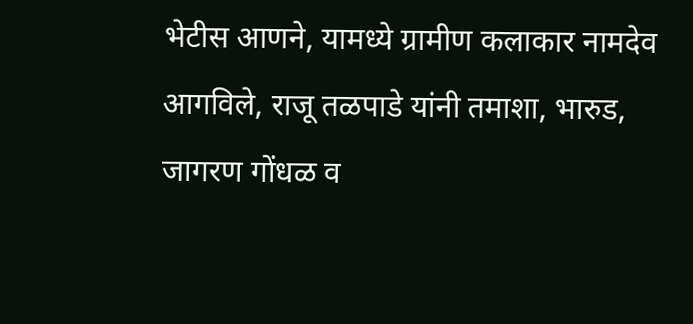भेटीस आणने, यामध्ये ग्रामीण कलाकार नामदेव आगविले, राजू तळपाडे यांनी तमाशा, भारुड, जागरण गोंधळ व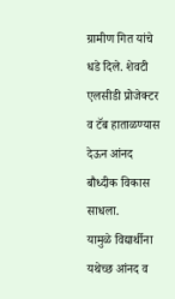ग्रामीण गित यांचे धडे दिले. शेवटी एलसीडी प्रोजेक्टर व टॅब हाताळण्यास देऊन आंनद बौध्दीक विकास साधला.
यामुळे विद्यार्थीना यथेच्छ आंनद व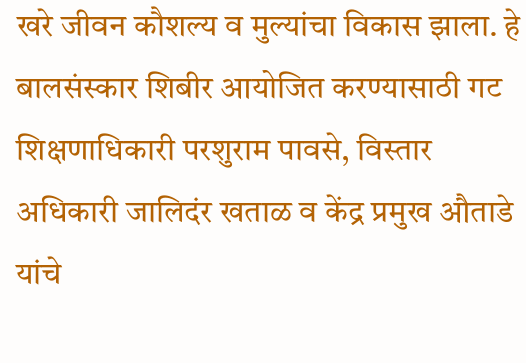खरे जीवन कौशल्य व मुल्यांचा विकास झाला. हे बालसंस्कार शिबीर आयोजित करण्यासाठी गट शिक्षणाधिकारी परशुराम पावसे, विस्तार अधिकारी जालिदंर खताळ व केंद्र प्रमुख औताडे यांचे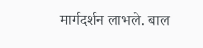मार्गदर्शन लाभले. बाल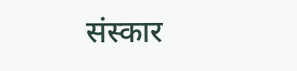संस्कार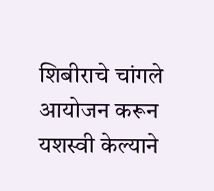शिबीराचे चांगले आयोजन करून यशस्वी केल्याने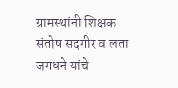ग्रामस्थांनी शिक्षक संतोष सदगीर व लता जगधने यांचे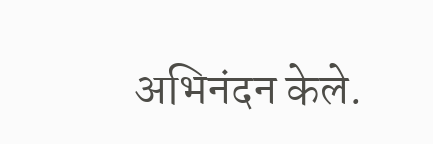अभिनंदन केले.